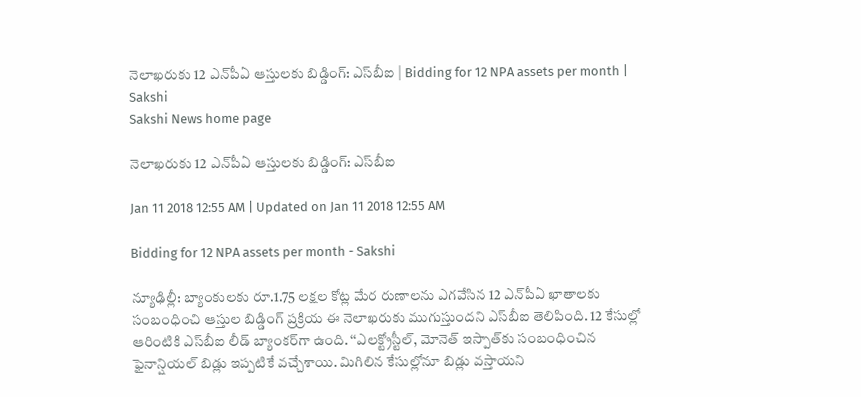నెలాఖరుకు 12 ఎన్‌పీఏ ఆస్తులకు బిడ్డింగ్‌: ఎస్‌బీఐ | Bidding for 12 NPA assets per month | Sakshi
Sakshi News home page

నెలాఖరుకు 12 ఎన్‌పీఏ ఆస్తులకు బిడ్డింగ్‌: ఎస్‌బీఐ

Jan 11 2018 12:55 AM | Updated on Jan 11 2018 12:55 AM

Bidding for 12 NPA assets per month - Sakshi

న్యూఢిల్లీ: బ్యాంకులకు రూ.1.75 లక్షల కోట్ల మేర రుణాలను ఎగవేసిన 12 ఎన్‌పీఏ ఖాతాలకు సంబంధించి ఆస్తుల బిడ్డింగ్‌ ప్రక్రియ ఈ నెలాఖరుకు ముగుస్తుందని ఎస్‌బీఐ తెలిపింది. 12 కేసుల్లో ఆరింటికి ఎస్‌బీఐ లీడ్‌ బ్యాంకర్‌గా ఉంది. ‘‘ఎలక్ట్రోస్టీల్, మోనెత్‌ ఇస్పాత్‌కు సంబంధించిన ఫైనాన్షియల్‌ బిడ్లు ఇప్పటికే వచ్చేశాయి. మిగిలిన కేసుల్లోనూ బిడ్లు వస్తాయని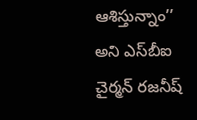ఆశిస్తున్నాం’’ అని ఎస్‌బీఐ చైర్మన్‌ రజనీష్‌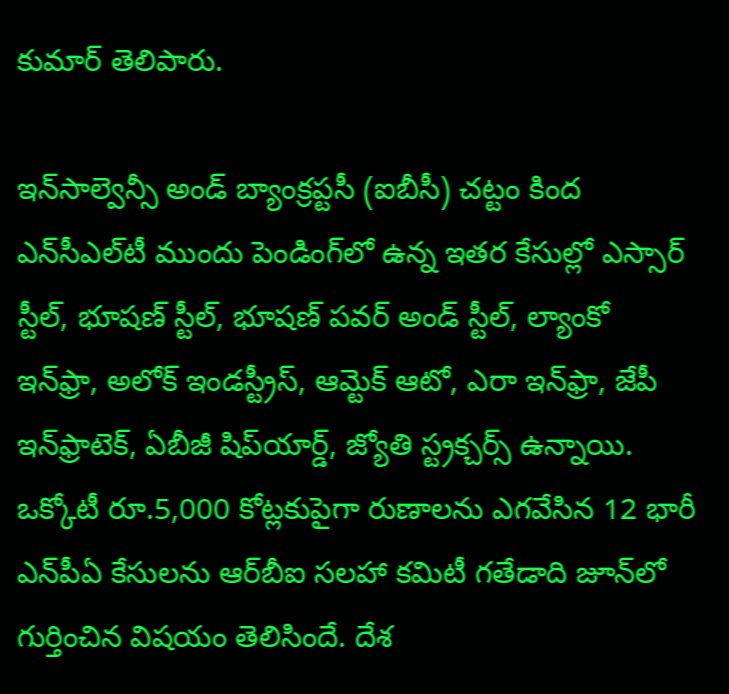కుమార్‌ తెలిపారు.

ఇన్‌సాల్వెన్సీ అండ్‌ బ్యాంక్రప్టసీ (ఐబీసీ) చట్టం కింద ఎన్‌సీఎల్‌టీ ముందు పెండింగ్‌లో ఉన్న ఇతర కేసుల్లో ఎస్సార్‌ స్టీల్, భూషణ్‌ స్టీల్, భూషణ్‌ పవర్‌ అండ్‌ స్టీల్, ల్యాంకో ఇన్‌ఫ్రా, అలోక్‌ ఇండస్ట్రీస్, ఆమ్టెక్‌ ఆటో, ఎరా ఇన్‌ఫ్రా, జేపీ ఇన్‌ఫ్రాటెక్, ఏబీజీ షిప్‌యార్డ్, జ్యోతి స్ట్రక్చర్స్‌ ఉన్నాయి. ఒక్కోటీ రూ.5,000 కోట్లకుపైగా రుణాలను ఎగవేసిన 12 భారీ ఎన్‌పీఏ కేసులను ఆర్‌బీఐ సలహా కమిటీ గతేడాది జూన్‌లో గుర్తించిన విషయం తెలిసిందే. దేశ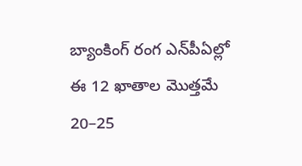బ్యాంకింగ్‌ రంగ ఎన్‌పీఏల్లో ఈ 12 ఖాతాల మొత్తమే 20–25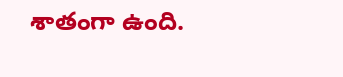శాతంగా ఉంది.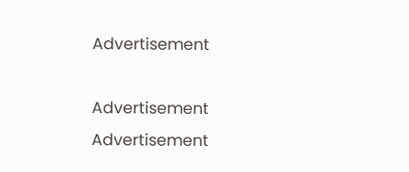Advertisement

Advertisement
Advertisement